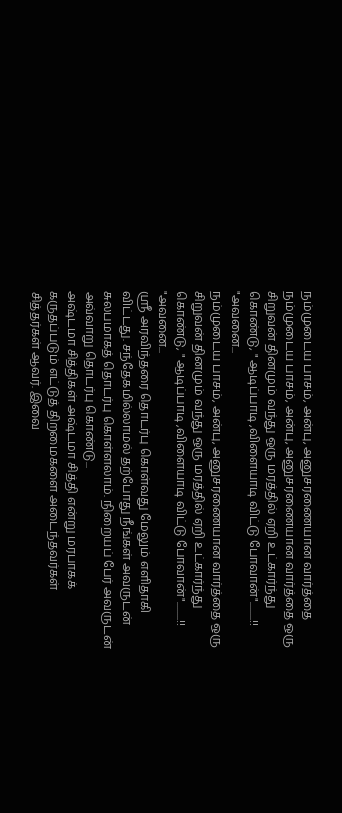நம்முடைய பாசம், அன்பு, அனுசரணையான வார்த்தை
நம்முடைய பாசம், அன்பு, அனுசரணையான வார்த்தை ஒரு சிறுவன் தினமும் வந்து ஒரு மரத்தில் ஏறி உட்கார்ந்து கொண்டு, " ஆடிப்பாடி ,விளையாடி விட்டு போவான்".........!! "அவனை...
நம்முடைய பாசம், அன்பு, அனுசரணையான வார்த்தை ஒரு சிறுவன் தினமும் வந்து ஒரு மரத்தில் ஏறி உட்கார்ந்து கொண்டு, " ஆடிப்பாடி ,விளையாடி விட்டு போவான்".........!! "அவனை...
ஸ்ரீ அரவிந்தரை தொடர்பு கொள்வது மேலும் எளிதாகி விட்டது. சந்தேகமில்லாமல் தற்போது நீங்கள் அவருடன் சுலபமாகத் தொடர்பு கொள்ளலாம். நிறையப் பேர் அவருடன் அவ்வாறு தொடர்பு கொண்டு...
அஷ்டமா சித்திகள் அஷ்டமா சித்தி என்று மரபாகக் கருதப்படும் எட்டுத் திறமைகளை அடைந்தவர்கள் சித்தர்கள் ஆவர். இவை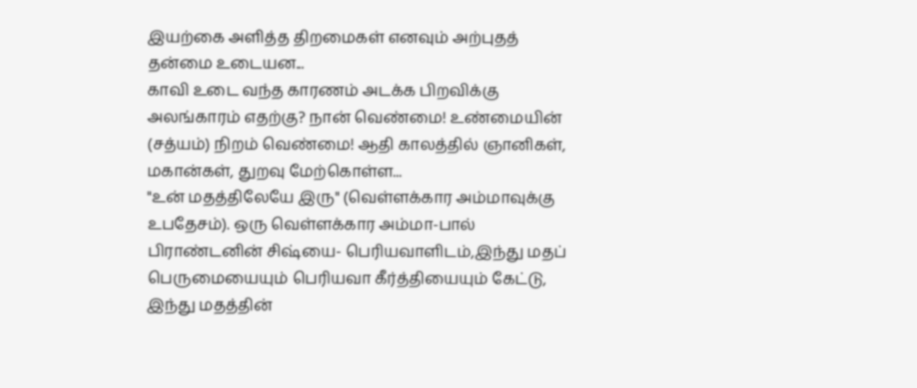இயற்கை அளித்த திறமைகள் எனவும் அற்புதத் தன்மை உடையன...
காவி உடை வந்த காரணம் அடக்க பிறவிக்கு அலங்காரம் எதற்கு? நான் வெண்மை! உண்மையின் (சத்யம்) நிறம் வெண்மை! ஆதி காலத்தில் ஞானிகள், மகான்கள், துறவு மேற்கொள்ள...
"உன் மதத்திலேயே இரு" (வெள்ளக்கார அம்மாவுக்கு உபதேசம்). ஒரு வெள்ளக்கார அம்மா-பால் பிராண்டனின் சிஷ்யை- பெரியவாளிடம்,இந்து மதப் பெருமையையும் பெரியவா கீர்த்தியையும் கேட்டு, இந்து மதத்தின்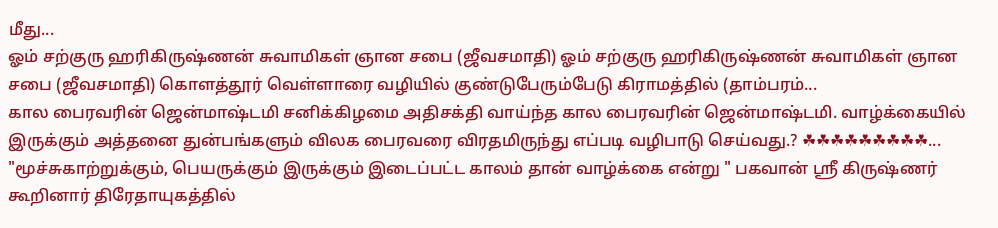மீது...
ஓம் சற்குரு ஹரிகிருஷ்ணன் சுவாமிகள் ஞான சபை (ஜீவசமாதி) ஓம் சற்குரு ஹரிகிருஷ்ணன் சுவாமிகள் ஞான சபை (ஜீவசமாதி) கொளத்தூர் வெள்ளாரை வழியில் குண்டுபேரும்பேடு கிராமத்தில் (தாம்பரம்...
கால பைரவரின் ஜென்மாஷ்டமி சனிக்கிழமை அதிசக்தி வாய்ந்த கால பைரவரின் ஜென்மாஷ்டமி. வாழ்க்கையில் இருக்கும் அத்தனை துன்பங்களும் விலக பைரவரை விரதமிருந்து எப்படி வழிபாடு செய்வது.? ☘☘☘☘☘☘☘☘☘...
"மூச்சுகாற்றுக்கும், பெயருக்கும் இருக்கும் இடைப்பட்ட காலம் தான் வாழ்க்கை என்று " பகவான் ஸ்ரீ கிருஷ்ணர் கூறினார் திரேதாயுகத்தில்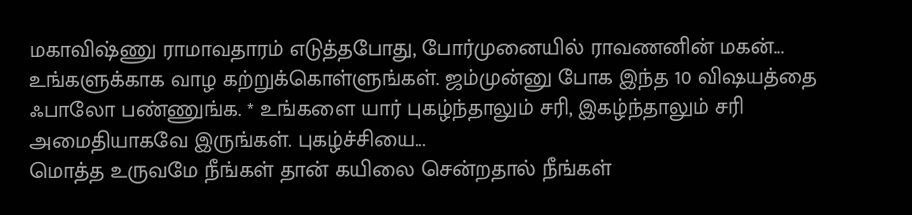மகாவிஷ்ணு ராமாவதாரம் எடுத்தபோது, போர்முனையில் ராவணனின் மகன்...
உங்களுக்காக வாழ கற்றுக்கொள்ளுங்கள். ஜம்முன்னு போக இந்த 10 விஷயத்தை ஃபாலோ பண்ணுங்க. * உங்களை யார் புகழ்ந்தாலும் சரி, இகழ்ந்தாலும் சரி அமைதியாகவே இருங்கள். புகழ்ச்சியை...
மொத்த உருவமே நீங்கள் தான் கயிலை சென்றதால் நீங்கள்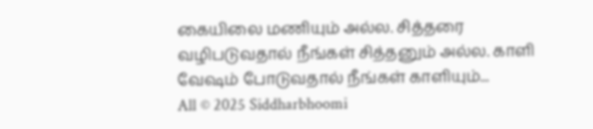கையிலை மணியும் அல்ல. சித்தரை வழிபடுவதால் நீங்கள் சித்தனும் அல்ல. காளி வேஷம் போடுவதால் நீங்கள் காளியும்...
All © 2025 Siddharbhoomi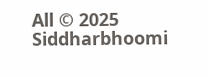All © 2025 Siddharbhoomi